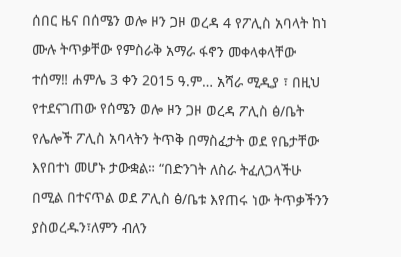ሰበር ዜና በሰሜን ወሎ ዞን ጋዞ ወረዳ 4 የፖሊስ አባላት ከነ ሙሉ ትጥቃቸው የምስራቅ አማራ ፋኖን መቀላቀላቸው ተሰማ‼ ሐምሌ 3 ቀን 2015 ዓ.ም… አሻራ ሚዲያ ፣ በዚህ የተደናገጠው የሰሜን ወሎ ዞን ጋዞ ወረዳ ፖሊስ ፅ/ቤት የሌሎች ፖሊስ አባላትን ትጥቅ በማስፈታት ወደ የቤታቸው እየበተነ መሆኑ ታውቋል። “በድንገት ለስራ ትፈለጋላችሁ በሚል በተናጥል ወደ ፖሊስ ፅ/ቤቱ እየጠሩ ነው ትጥቃችንን ያስወረዱን፣ለምን ብለን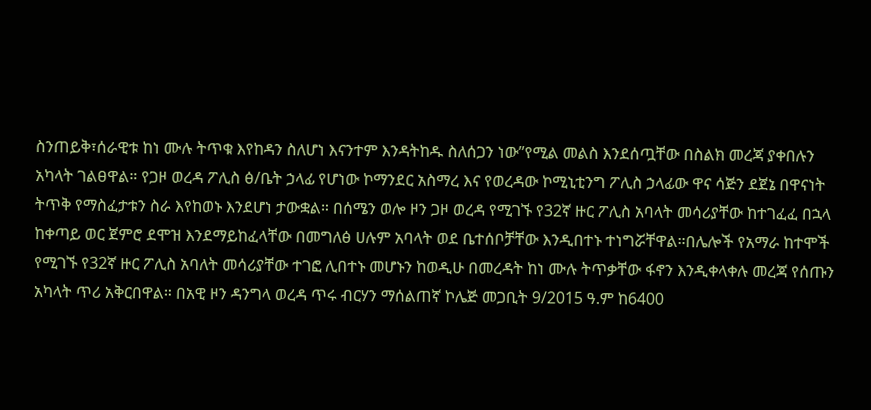ስንጠይቅ፣ሰራዊቱ ከነ ሙሉ ትጥቁ እየከዳን ስለሆነ እናንተም እንዳትከዱ ስለሰጋን ነው”የሚል መልስ እንደሰጧቸው በስልክ መረጃ ያቀበሉን አካላት ገልፀዋል። የጋዞ ወረዳ ፖሊስ ፅ/ቤት ኃላፊ የሆነው ኮማንደር አስማረ እና የወረዳው ኮሚኒቲንግ ፖሊስ ኃላፊው ዋና ሳጅን ደጀኔ በዋናነት ትጥቅ የማስፈታቱን ስራ እየከወኑ እንደሆነ ታውቋል። በሰሜን ወሎ ዞን ጋዞ ወረዳ የሚገኙ የ32ኛ ዙር ፖሊስ አባላት መሳሪያቸው ከተገፈፈ በኋላ ከቀጣይ ወር ጀምሮ ደሞዝ እንደማይከፈላቸው በመግለፅ ሀሉም አባላት ወደ ቤተሰቦቻቸው እንዲበተኑ ተነግሯቸዋል።በሌሎች የአማራ ከተሞች የሚገኙ የ32ኛ ዙር ፖሊስ አባለት መሳሪያቸው ተገፎ ሊበተኑ መሆኑን ከወዲሁ በመረዳት ከነ ሙሉ ትጥቃቸው ፋኖን እንዲቀላቀሉ መረጃ የሰጡን አካላት ጥሪ አቅርበዋል። በአዊ ዞን ዳንግላ ወረዳ ጥሩ ብርሃን ማሰልጠኛ ኮሌጅ መጋቢት 9/2015 ዓ.ም ከ6400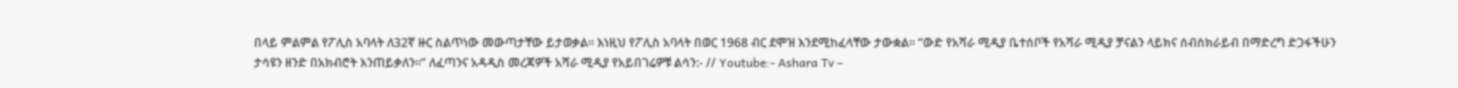በላይ ምልምል የፖሊስ አባላት ለ32ኛ ዙር ስልጥነው መውጣታቸው ይታወቃል። እነዚህ የፖሊስ አባላት በወር 1968 ብር ደሞዝ እንደሚከፈላቸው ታውቋል። “ውድ የአሻራ ሚዲያ ቤተሰቦች የአሻራ ሚዲያ ቻናልን ላይክና ሰብስክራይብ በማድረግ ድጋፋችሁን ታሳዩን ዘንድ በአክብሮት እንጠይቃለን።” ለፈጣንና አዳዲስ መረጃዎች አሻራ ሚዲያ የአይበገሬዎቹ ልሳን:- // Youtube:- Ashara Tv –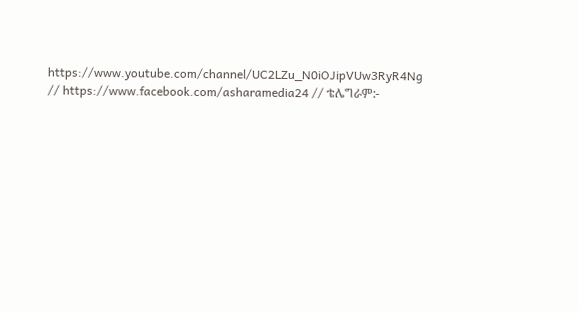https://www.youtube.com/channel/UC2LZu_N0iOJipVUw3RyR4Ng // https://www.facebook.com/asharamedia24 // ቴሌግራም:-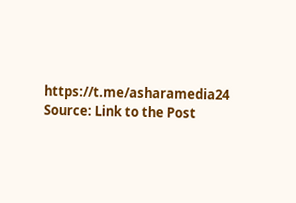https://t.me/asharamedia24
Source: Link to the Post